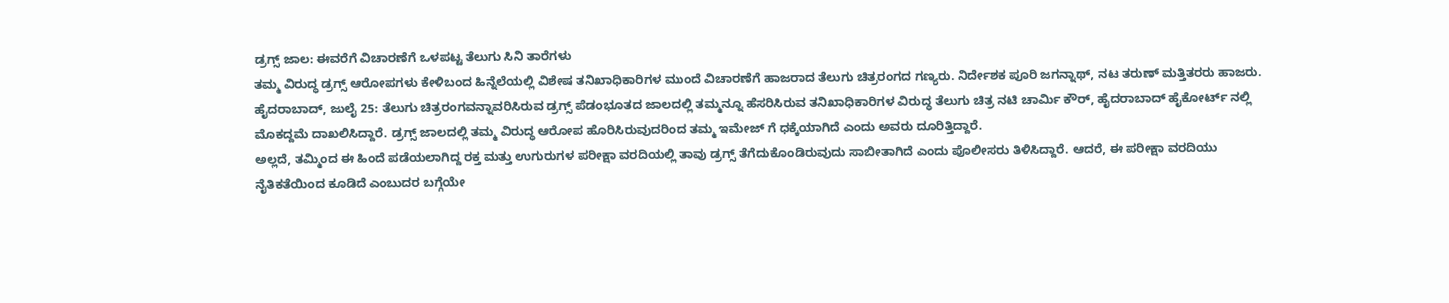ಡ್ರಗ್ಸ್ ಜಾಲ: ಈವರೆಗೆ ವಿಚಾರಣೆಗೆ ಒಳಪಟ್ಟ ತೆಲುಗು ಸಿನಿ ತಾರೆಗಳು
ತಮ್ಮ ವಿರುದ್ಧ ಡ್ರಗ್ಸ್ ಆರೋಪಗಳು ಕೇಳಿಬಂದ ಹಿನ್ನೆಲೆಯಲ್ಲಿ ವಿಶೇಷ ತನಿಖಾಧಿಕಾರಿಗಳ ಮುಂದೆ ವಿಚಾರಣೆಗೆ ಹಾಜರಾದ ತೆಲುಗು ಚಿತ್ರರಂಗದ ಗಣ್ಯರು. ನಿರ್ದೇಶಕ ಪೂರಿ ಜಗನ್ನಾಥ್, ನಟ ತರುಣ್ ಮತ್ತಿತರರು ಹಾಜರು.
ಹೈದರಾಬಾದ್, ಜುಲೈ 25: ತೆಲುಗು ಚಿತ್ರರಂಗವನ್ನಾವರಿಸಿರುವ ಡ್ರಗ್ಸ್ ಪೆಡಂಭೂತದ ಜಾಲದಲ್ಲಿ ತಮ್ಮನ್ನೂ ಹೆಸರಿಸಿರುವ ತನಿಖಾಧಿಕಾರಿಗಳ ವಿರುದ್ಧ ತೆಲುಗು ಚಿತ್ರ ನಟಿ ಚಾರ್ಮಿ ಕೌರ್, ಹೈದರಾಬಾದ್ ಹೈಕೋರ್ಟ್ ನಲ್ಲಿ ಮೊಕದ್ದಮೆ ದಾಖಲಿಸಿದ್ದಾರೆ. ಡ್ರಗ್ಸ್ ಜಾಲದಲ್ಲಿ ತಮ್ಮ ವಿರುದ್ಧ ಆರೋಪ ಹೊರಿಸಿರುವುದರಿಂದ ತಮ್ಮ ಇಮೇಜ್ ಗೆ ಧಕ್ಕೆಯಾಗಿದೆ ಎಂದು ಅವರು ದೂರಿತ್ತಿದ್ದಾರೆ.
ಅಲ್ಲದೆ, ತಮ್ಮಿಂದ ಈ ಹಿಂದೆ ಪಡೆಯಲಾಗಿದ್ದ ರಕ್ತ ಮತ್ತು ಉಗುರುಗಳ ಪರೀಕ್ಷಾ ವರದಿಯಲ್ಲಿ ತಾವು ಡ್ರಗ್ಸ್ ತೆಗೆದುಕೊಂಡಿರುವುದು ಸಾಬೀತಾಗಿದೆ ಎಂದು ಪೊಲೀಸರು ತಿಳಿಸಿದ್ದಾರೆ. ಆದರೆ, ಈ ಪರೀಕ್ಷಾ ವರದಿಯು ನೈತಿಕತೆಯಿಂದ ಕೂಡಿದೆ ಎಂಬುದರ ಬಗ್ಗೆಯೇ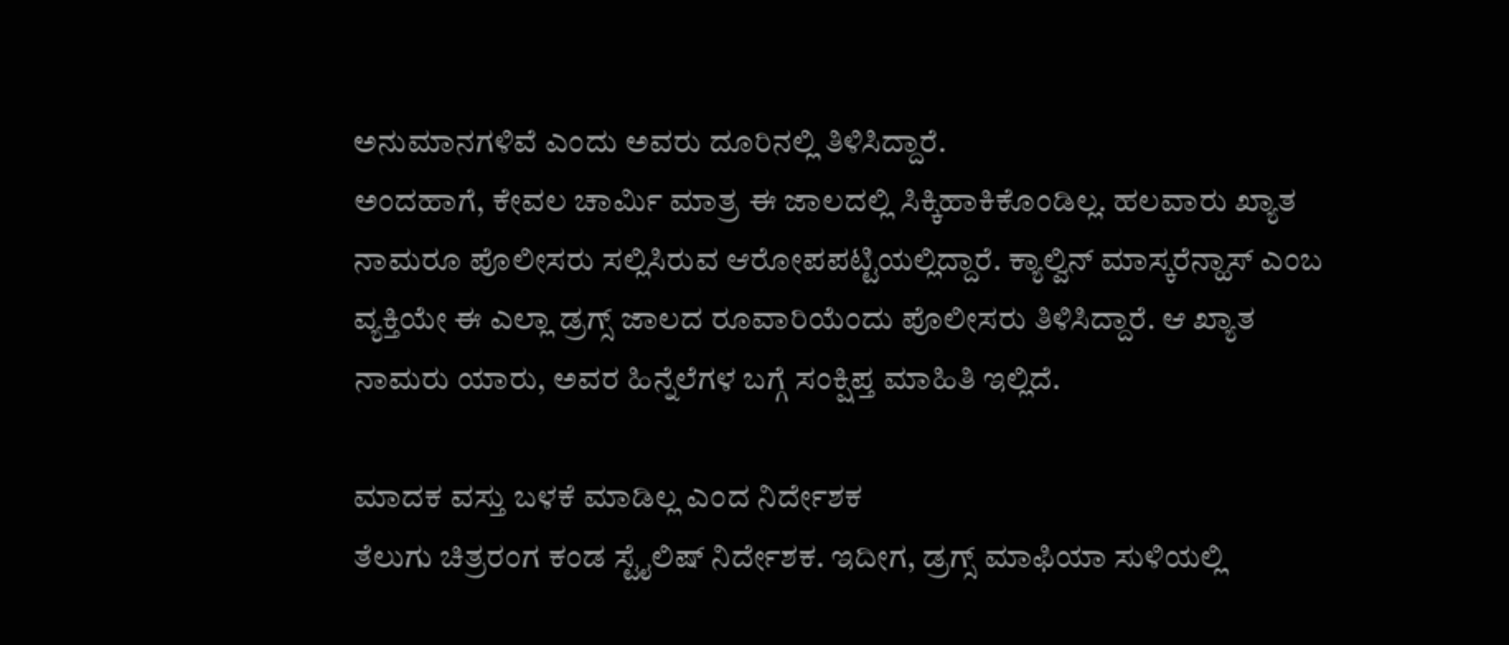ಅನುಮಾನಗಳಿವೆ ಎಂದು ಅವರು ದೂರಿನಲ್ಲಿ ತಿಳಿಸಿದ್ದಾರೆ.
ಅಂದಹಾಗೆ, ಕೇವಲ ಚಾರ್ಮಿ ಮಾತ್ರ ಈ ಜಾಲದಲ್ಲಿ ಸಿಕ್ಕಿಹಾಕಿಕೊಂಡಿಲ್ಲ. ಹಲವಾರು ಖ್ಯಾತ ನಾಮರೂ ಪೊಲೀಸರು ಸಲ್ಲಿಸಿರುವ ಆರೋಪಪಟ್ಟಿಯಲ್ಲಿದ್ದಾರೆ. ಕ್ಯಾಲ್ವಿನ್ ಮಾಸ್ಕರೆನ್ಹಾಸ್ ಎಂಬ ವ್ಯಕ್ತಿಯೇ ಈ ಎಲ್ಲಾ ಡ್ರಗ್ಸ್ ಜಾಲದ ರೂವಾರಿಯೆಂದು ಪೊಲೀಸರು ತಿಳಿಸಿದ್ದಾರೆ. ಆ ಖ್ಯಾತ ನಾಮರು ಯಾರು, ಅವರ ಹಿನ್ನೆಲೆಗಳ ಬಗ್ಗೆ ಸಂಕ್ಷಿಪ್ತ ಮಾಹಿತಿ ಇಲ್ಲಿದೆ.

ಮಾದಕ ವಸ್ತು ಬಳಕೆ ಮಾಡಿಲ್ಲ ಎಂದ ನಿರ್ದೇಶಕ
ತೆಲುಗು ಚಿತ್ರರಂಗ ಕಂಡ ಸ್ಟೈಲಿಷ್ ನಿರ್ದೇಶಕ. ಇದೀಗ, ಡ್ರಗ್ಸ್ ಮಾಫಿಯಾ ಸುಳಿಯಲ್ಲಿ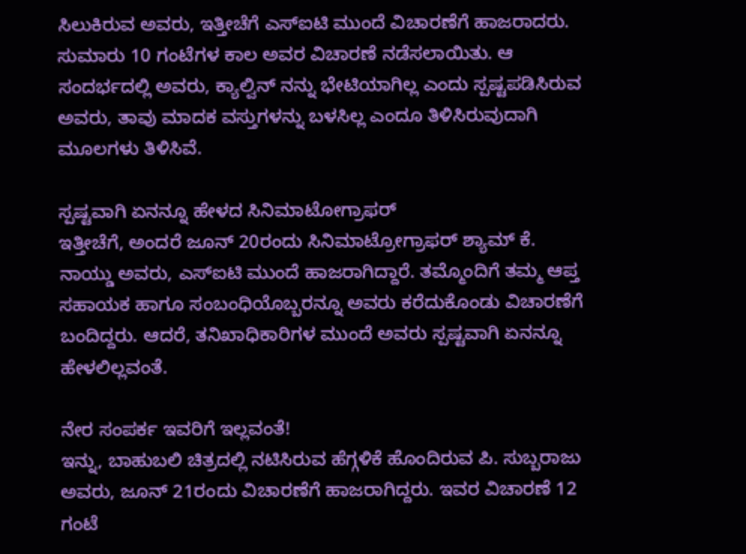ಸಿಲುಕಿರುವ ಅವರು, ಇತ್ತೀಚೆಗೆ ಎಸ್ಐಟಿ ಮುಂದೆ ವಿಚಾರಣೆಗೆ ಹಾಜರಾದರು. ಸುಮಾರು 10 ಗಂಟೆಗಳ ಕಾಲ ಅವರ ವಿಚಾರಣೆ ನಡೆಸಲಾಯಿತು. ಆ ಸಂದರ್ಭದಲ್ಲಿ ಅವರು, ಕ್ಯಾಲ್ವಿನ್ ನನ್ನು ಭೇಟಿಯಾಗಿಲ್ಲ ಎಂದು ಸ್ಪಷ್ಟಪಡಿಸಿರುವ ಅವರು, ತಾವು ಮಾದಕ ವಸ್ತುಗಳನ್ನು ಬಳಸಿಲ್ಲ ಎಂದೂ ತಿಳಿಸಿರುವುದಾಗಿ ಮೂಲಗಳು ತಿಳಿಸಿವೆ.

ಸ್ಪಷ್ಟವಾಗಿ ಏನನ್ನೂ ಹೇಳದ ಸಿನಿಮಾಟೋಗ್ರಾಫರ್
ಇತ್ತೀಚೆಗೆ, ಅಂದರೆ ಜೂನ್ 20ರಂದು ಸಿನಿಮಾಟ್ರೋಗ್ರಾಫರ್ ಶ್ಯಾಮ್ ಕೆ. ನಾಯ್ಡು ಅವರು, ಎಸ್ಐಟಿ ಮುಂದೆ ಹಾಜರಾಗಿದ್ದಾರೆ. ತಮ್ಮೊಂದಿಗೆ ತಮ್ಮ ಆಪ್ತ ಸಹಾಯಕ ಹಾಗೂ ಸಂಬಂಧಿಯೊಬ್ಬರನ್ನೂ ಅವರು ಕರೆದುಕೊಂಡು ವಿಚಾರಣೆಗೆ ಬಂದಿದ್ದರು. ಆದರೆ, ತನಿಖಾಧಿಕಾರಿಗಳ ಮುಂದೆ ಅವರು ಸ್ಪಷ್ಟವಾಗಿ ಏನನ್ನೂ ಹೇಳಲಿಲ್ಲವಂತೆ.

ನೇರ ಸಂಪರ್ಕ ಇವರಿಗೆ ಇಲ್ಲವಂತೆ!
ಇನ್ನು, ಬಾಹುಬಲಿ ಚಿತ್ರದಲ್ಲಿ ನಟಿಸಿರುವ ಹೆಗ್ಗಳಿಕೆ ಹೊಂದಿರುವ ಪಿ. ಸುಬ್ಬರಾಜು ಅವರು, ಜೂನ್ 21ರಂದು ವಿಚಾರಣೆಗೆ ಹಾಜರಾಗಿದ್ದರು. ಇವರ ವಿಚಾರಣೆ 12 ಗಂಟೆ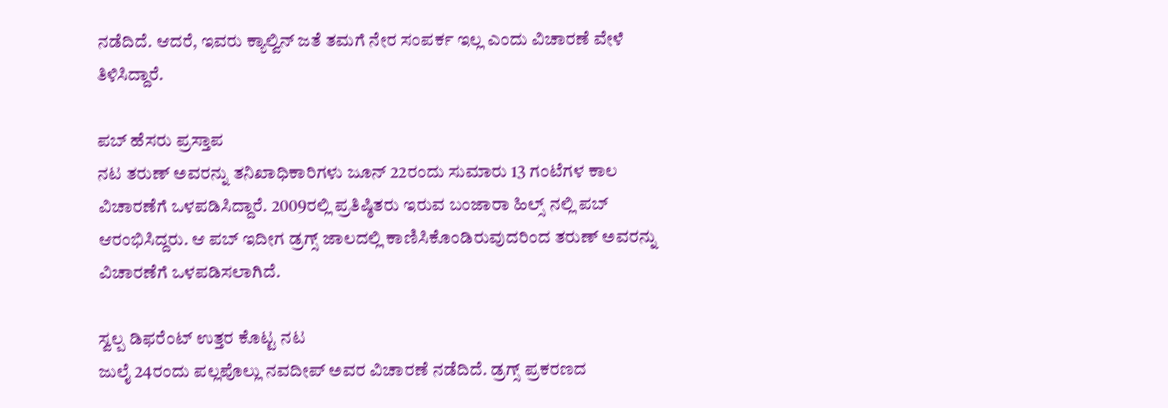ನಡೆದಿದೆ. ಆದರೆ, ಇವರು ಕ್ಯಾಲ್ವಿನ್ ಜತೆ ತಮಗೆ ನೇರ ಸಂಪರ್ಕ ಇಲ್ಲ ಎಂದು ವಿಚಾರಣೆ ವೇಳೆ ತಿಳಿಸಿದ್ದಾರೆ.

ಪಬ್ ಹೆಸರು ಪ್ರಸ್ತಾಪ
ನಟ ತರುಣ್ ಅವರನ್ನು ತನಿಖಾಧಿಕಾರಿಗಳು ಜೂನ್ 22ರಂದು ಸುಮಾರು 13 ಗಂಟೆಗಳ ಕಾಲ ವಿಚಾರಣೆಗೆ ಒಳಪಡಿಸಿದ್ದಾರೆ. 2009ರಲ್ಲಿ ಪ್ರತಿಷ್ಠಿತರು ಇರುವ ಬಂಜಾರಾ ಹಿಲ್ಸ್ ನಲ್ಲಿ ಪಬ್ ಆರಂಭಿಸಿದ್ದರು. ಆ ಪಬ್ ಇದೀಗ ಡ್ರಗ್ಸ್ ಜಾಲದಲ್ಲಿ ಕಾಣಿಸಿಕೊಂಡಿರುವುದರಿಂದ ತರುಣ್ ಅವರನ್ನು ವಿಚಾರಣೆಗೆ ಒಳಪಡಿಸಲಾಗಿದೆ.

ಸ್ವಲ್ಪ ಡಿಫರೆಂಟ್ ಉತ್ತರ ಕೊಟ್ಟ ನಟ
ಜುಲೈ 24ರಂದು ಪಲ್ಲಪೊಲ್ಲು ನವದೀಪ್ ಅವರ ವಿಚಾರಣೆ ನಡೆದಿದೆ. ಡ್ರಗ್ಸ್ ಪ್ರಕರಣದ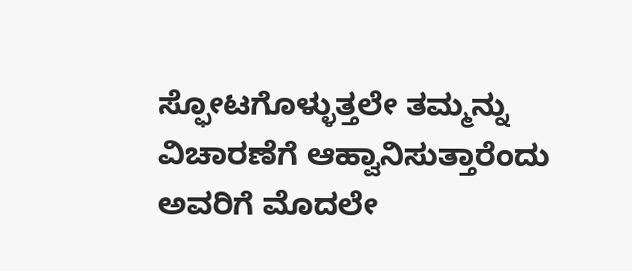ಸ್ಫೋಟಗೊಳ್ಳುತ್ತಲೇ ತಮ್ಮನ್ನು ವಿಚಾರಣೆಗೆ ಆಹ್ವಾನಿಸುತ್ತಾರೆಂದು ಅವರಿಗೆ ಮೊದಲೇ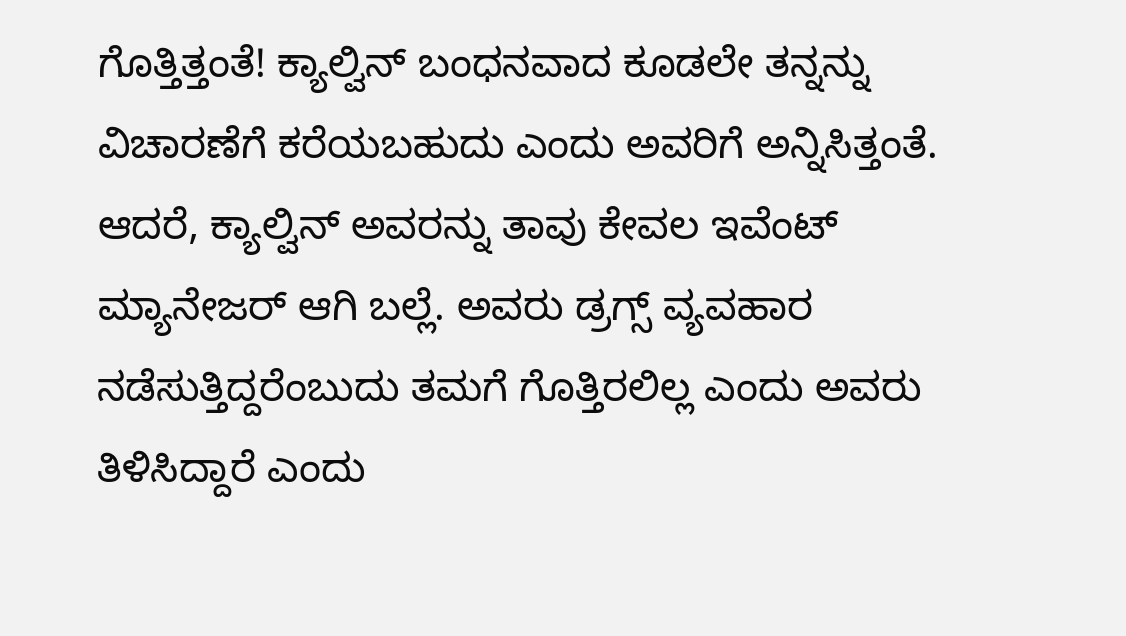ಗೊತ್ತಿತ್ತಂತೆ! ಕ್ಯಾಲ್ವಿನ್ ಬಂಧನವಾದ ಕೂಡಲೇ ತನ್ನನ್ನು ವಿಚಾರಣೆಗೆ ಕರೆಯಬಹುದು ಎಂದು ಅವರಿಗೆ ಅನ್ನಿಸಿತ್ತಂತೆ. ಆದರೆ, ಕ್ಯಾಲ್ವಿನ್ ಅವರನ್ನು ತಾವು ಕೇವಲ ಇವೆಂಟ್ ಮ್ಯಾನೇಜರ್ ಆಗಿ ಬಲ್ಲೆ. ಅವರು ಡ್ರಗ್ಸ್ ವ್ಯವಹಾರ ನಡೆಸುತ್ತಿದ್ದರೆಂಬುದು ತಮಗೆ ಗೊತ್ತಿರಲಿಲ್ಲ ಎಂದು ಅವರು ತಿಳಿಸಿದ್ದಾರೆ ಎಂದು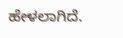ಹೇಳಲಾಗಿದೆ.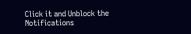Click it and Unblock the Notifications